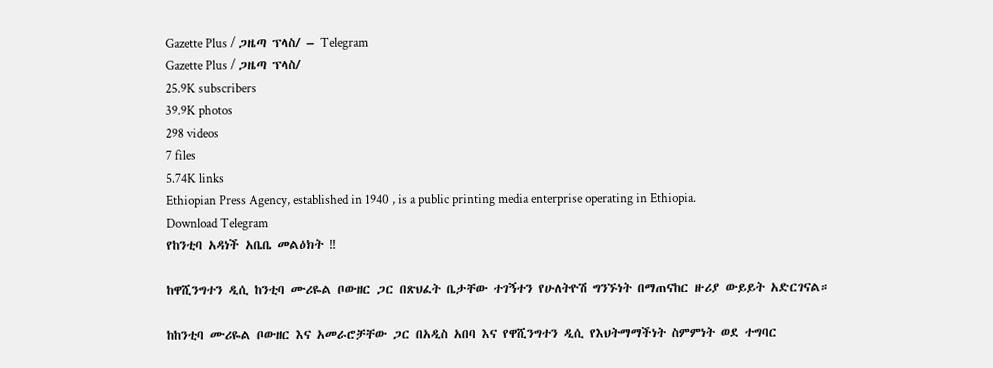Gazette Plus / ጋዜጣ ፕላስ/ – Telegram
Gazette Plus / ጋዜጣ ፕላስ/
25.9K subscribers
39.9K photos
298 videos
7 files
5.74K links
Ethiopian Press Agency, established in 1940 , is a public printing media enterprise operating in Ethiopia.
Download Telegram
የከንቲባ አዳነች አቤቤ መልዕክት ‼

ከዋሺንግተን ዲሲ ከንቲባ ሙሪዬል ቦውዘር ጋር በጽህፈት ቤታቸው ተገኝተን የሁለትዮሽ ግንኙነት በማጠናከር ዙሪያ ውይይት አድርገናል።

ከከንቲባ ሙሪዬል ቦውዘር እና አመራሮቻቸው ጋር በአዲስ አበባ እና የዋሺንግተን ዲሲ የእህትማማችነት ስምምነት ወደ ተግባር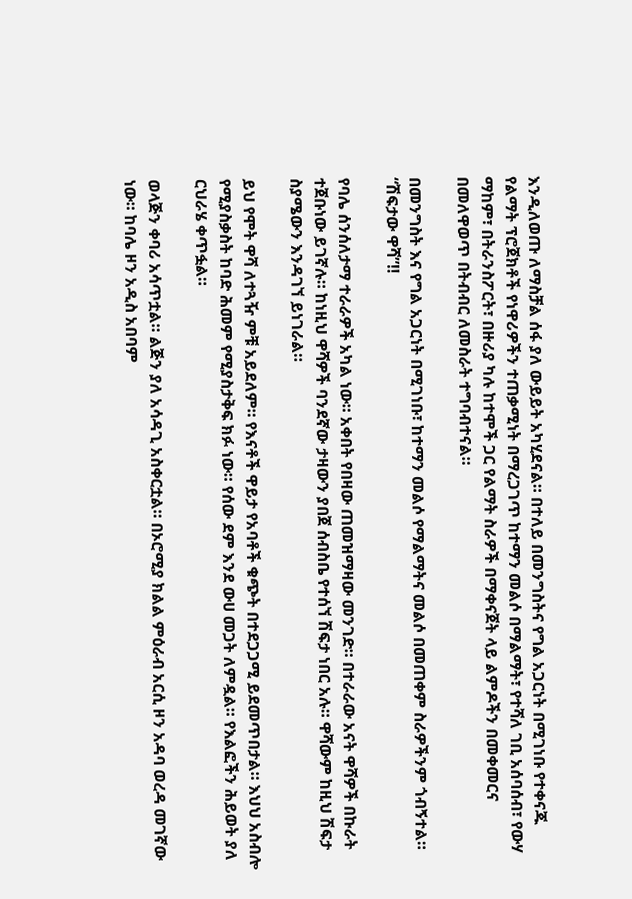እንዲለወጡ ለማስቻል ሰፋ ያለ ውይይት አካሂደናል። በተለይ በመንግስትና የግል አጋርነት በሚገነቡ የተቀናጁ የልማት ፕሮጀክቶች የነዋሪዎችን ተጠቃሚነት በማረጋገጥ ከተማን መልሶ በማልማት፣ የተሻለ ገቢ አሰባሰብ፣ የውሃ ማከም፣ በትራንስፖርት፣ በዙሪያ ካሉ ከተሞች ጋር የልማት ስራዎች በማቀናጀት ላይ ልምዶችን በመቀመርና በመለዋወጥ በትብብር ለመስራት ተግባብተናል።

በመንግስት እና የግል አጋርነት በሚገነቡ፣ ከተማን መልሶ የማልማትና መልሶ በመጠቀም ስራዎችንም ጎብኝተል።
“ሽፍታው ዋሻ”‼

የባሌ ሰንሰለታማ ተራራዎች አካል ነው። አቀበት የበዛው ጠመዝማዛው መንገድ። በተራራው አናት ዋሻዎች በኩራት ተጀቡነው ይገኛሉ። ከነዚህ ዋሻዎች ባንደኛው ታዛውን ያበጀ ሰብስቤ የተሰኘ ሽፍታ ነበር አሉ። ዋሻውም ከዚህ ሽፍታ ስያሜውን እንዳገኘ ይነገራል።

ይህ የሞት ዋሻ ለተጓዥ ምቹ አይደለም። የእናቶች ዋይታ የአባቶች ቁጭት በተደጋጋሚ ይደመጥበታል። እህህ አስብሎ የሚያስቃስት ከባድ ሕመም የሚያስታቅፍ ክፉ ነው። የሰው ደም እንደ ውሀ መጋት ለምዷል። የእልፎችን ሕይወት ያለ ርህራሄ ቀጥፏል።

ወላጅን ቀባሪ አሳጥቷል። ልጅን ያለ አሳዳጊ አስቀርቷል። በኦሮሚያ ክልል ምዕራብ አርሲ ዞን አዳባ ወረዳ መገኛው ነው። ከባሌ ዞን አዲስ አበባም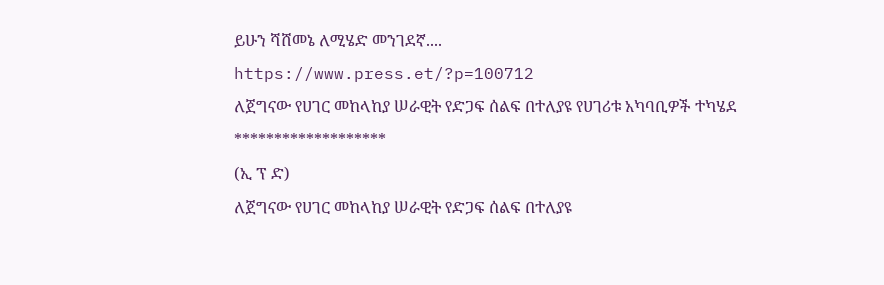ይሁን ሻሸመኔ ለሚሄድ መንገደኛ....
https://www.press.et/?p=100712
ለጀግናው የሀገር መከላከያ ሠራዊት የድጋፍ ሰልፍ በተለያዩ የሀገሪቱ አካባቢዎች ተካሄደ
*******************
(ኢ ፕ ድ)
ለጀግናው የሀገር መከላከያ ሠራዊት የድጋፍ ሰልፍ በተለያዩ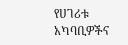የሀገሪቱ አካባቢዎችና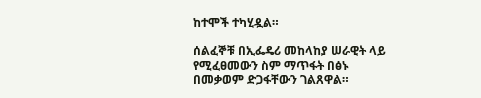ከተሞች ተካሂዷል።

ሰልፈኞቹ በኢፌዴሪ መከላከያ ሠራዊት ላይ የሚፈፀመውን ስም ማጥፋት በፅኑ በመቃወም ድጋፋቸውን ገልጸዋል።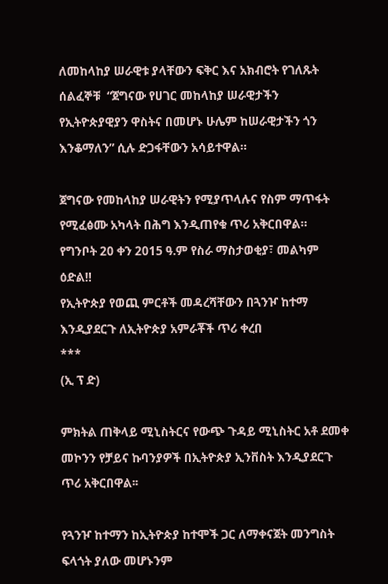ለመከላከያ ሠራዊቱ ያላቸውን ፍቅር እና አክብሮት የገለጹት ሰልፈኞቹ  “ጀግናው የሀገር መከላከያ ሠራዊታችን የኢትዮጵያዊያን ዋስትና በመሆኑ ሁሌም ከሠራዊታችን ጎን እንቆማለን” ሲሉ ድጋፋቸውን አሳይተዋል።

ጀግናው የመከላከያ ሠራዊትን የሚያጥላሉና የስም ማጥፋት የሚፈፅሙ አካላት በሕግ እንዲጠየቁ ጥሪ አቅርበዋል።
የግንቦት 20 ቀን 2015 ዓ.ም የስራ ማስታወቂያ፣ መልካም ዕድል‼
የኢትዮጵያ የወጪ ምርቶች መዳረሻቸውን በጓንዦ ከተማ እንዲያደርጉ ለኢትዮጵያ አምራቾች ጥሪ ቀረበ
***
(ኢ ፕ ድ)

ምክትል ጠቅላይ ሚኒስትርና የውጭ ጉዳይ ሚኒስትር አቶ ደመቀ መኮንን የቻይና ኩባንያዎች በኢትዮጵያ ኢንቨስት እንዲያደርጉ ጥሪ አቅርበዋል፡፡

የጓንዦ ከተማን ከኢትዮጵያ ከተሞች ጋር ለማቀናጀት መንግስት ፍላጎት ያለው መሆኑንም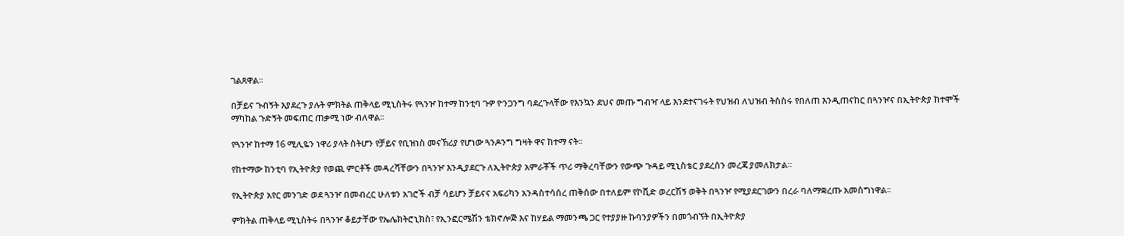ገልጸዋል።

በቻይና ጉብኝት እያደረጉ ያሉት ምክትል ጠቅላይ ሚኒስትሩ የጓንዦ ከተማ ከንቲባ ጉዎ ዮንጋንግ ባደረጉላቸው የእንኳን ደህና መጡ ግብዣ ላይ እንደተናገሩት የህዝብ ለህዝብ ትስስሩ የበለጠ እንዲጠናከር በጓንዦና በኢትዮጵያ ከተሞች ማካከል ጉድኝት መፍጠር ጠቃሚ ነው ብለዋል፡፡

የጓንዦ ከተማ 16 ሚሊዬን ነዋሪ ያላት ስትሆን የቻይና የቢዝነስ መናኸሪያ የሆነው ጓንዶንግ ግዛት ዋና ከተማ ናት፡፡

የከተማው ከንቲባ የኢትዮጵያ የወጪ ምርቶች መዳረሻቸውን በጓንዦ እንዲያደርጉ ለኢትዮጵያ አምራቾች ጥሪ ማቅረባቸውን የውጭ ጉዳይ ሚኒስቴር ያደረሰን መረጃ ያመለክታል።

የኢትዮጵያ አየር መንገድ ወደ ጓንዦ በመብረር ሁለቱን አገሮች ብቻ ሳይሆን ቻይናና አፍሪካን አንዳስተሳሰረ ጠቅሰው በተለይም የኮቪድ ወረርሽኝ ወቅት በጓንዦ የሚያደርገውን በረራ ባለማቋረጡ አመስግነዋል፡፡

ምክትል ጠቅላይ ሚኒስትሩ በጓንዦ ቆይታቸው የኤሌክትሮኒክስ፣ የኢንፎርሜሽን ቴክኖሎጅ እና ከሃይል ማመንጫ ጋር የተያያዙ ኩባንያዎችን በመጎብኘት በኢትዮጵያ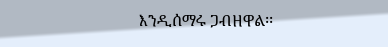እንዲሰማሩ ጋብዘዋል፡፡